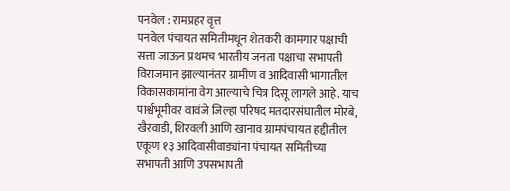पनवेल : रामप्रहर वृत्त
पनवेल पंचायत समितीमधून शेतकरी कामगार पक्षाची सत्ता जाऊन प्रथमच भारतीय जनता पक्षाचा सभापती विराजमान झाल्यानंतर ग्रामीण व आदिवासी भागातील विकासकामांना वेग आल्याचे चित्र दिसू लागले आहे. याच पार्श्वभूमीवर वावंजे जिल्हा परिषद मतदारसंघातील मोरबे, खैरवाडी, शिरवली आणि खानाव ग्रामपंचायत हद्दीतील एकूण १३ आदिवासीवाड्यांना पंचायत समितीच्या सभापती आणि उपसभापती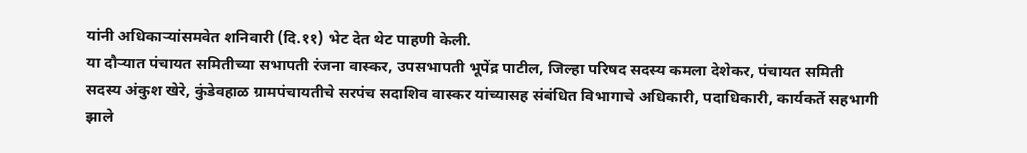यांनी अधिकाऱ्यांसमवेत शनिवारी (दि.११) भेट देत थेट पाहणी केली.
या दौऱ्यात पंचायत समितीच्या सभापती रंजना वास्कर, उपसभापती भूपेंद्र पाटील, जिल्हा परिषद सदस्य कमला देशेकर, पंचायत समिती सदस्य अंकुश खेरे, कुंडेवहाळ ग्रामपंचायतीचे सरपंच सदाशिव वास्कर यांच्यासह संबंधित विभागाचे अधिकारी, पदाधिकारी, कार्यकर्ते सहभागी झाले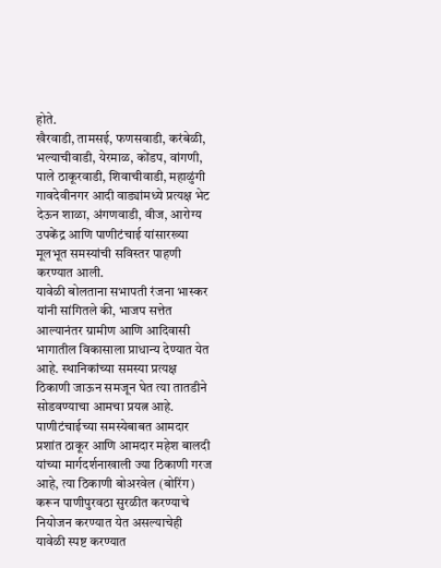होते.
खैरवाडी, तामसई, फणसवाडी, करंबेळी, भल्याचीवाडी, येरमाळ, कोंडप, वांगणी, पाले ठाकूरवाडी, शिवाचीवाडी, महाळुंगी गावदेवीनगर आदी वाड्यांमध्ये प्रत्यक्ष भेट देऊन शाळा, अंगणवाडी, वीज, आरोग्य उपकेंद्र आणि पाणीटंचाई यांसारख्या मूलभूत समस्यांची सविस्तर पाहणी करण्यात आली.
यावेळी बोलताना सभापती रंजना भास्कर यांनी सांगितले की, भाजप सत्तेत आल्यानंतर ग्रामीण आणि आदिवासी भागातील विकासाला प्राधान्य देण्यात येत आहे. स्थानिकांच्या समस्या प्रत्यक्ष ठिकाणी जाऊन समजून घेत त्या तातडीने सोडवण्याचा आमचा प्रयत्न आहे.
पाणीटंचाईच्या समस्येबाबत आमदार प्रशांत ठाकूर आणि आमदार महेश बालदी यांच्या मार्गदर्शनाखाली ज्या ठिकाणी गरज आहे, त्या ठिकाणी बोअरवेल (बोरिंग) करून पाणीपुरवठा सुरळीत करण्याचे नियोजन करण्यात येत असल्याचेही यावेळी स्पष्ट करण्यात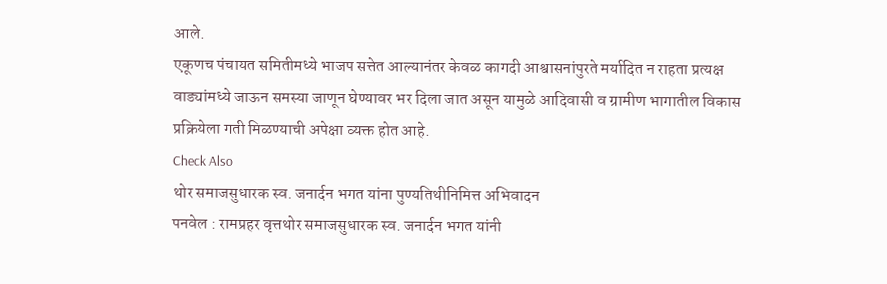आले.
एकूणच पंचायत समितीमध्ये भाजप सत्तेत आल्यानंतर केवळ कागदी आश्वासनांपुरते मर्यादित न राहता प्रत्यक्ष वाड्यांमध्ये जाऊन समस्या जाणून घेण्यावर भर दिला जात असून यामुळे आदिवासी व ग्रामीण भागातील विकास प्रक्रियेला गती मिळण्याची अपेक्षा व्यक्त होत आहे.
Check Also
थोर समाजसुधारक स्व. जनार्दन भगत यांना पुण्यतिथीनिमित्त अभिवादन
पनवेल : रामप्रहर वृत्तथोर समाजसुधारक स्व. जनार्दन भगत यांनी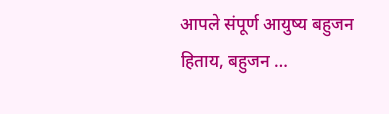आपले संपूर्ण आयुष्य बहुजन हिताय, बहुजन …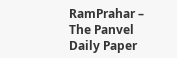RamPrahar – The Panvel Daily Paper